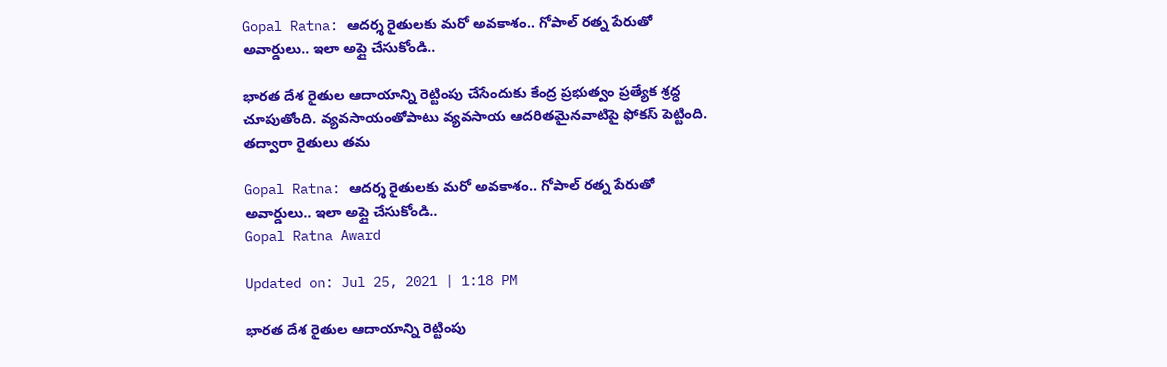Gopal Ratna: ఆదర్శ రైతులకు మరో అవకాశం.. గోపాల్ రత్న పేరుతో అవార్డులు.. ఇలా అప్లై చేసుకోండి..

భారత దేశ రైతుల ఆదాయాన్ని రెట్టింపు చేసేందుకు కేంద్ర ప్రభుత్వం ప్రత్యేక శ్రద్ధ చూపుతోంది. వ్యవసాయంతోపాటు వ్యవసాయ ఆదరితమైనవాటిపై ఫోకస్ పెట్టింది. తద్వారా రైతులు తమ

Gopal Ratna: ఆదర్శ రైతులకు మరో అవకాశం.. గోపాల్ రత్న పేరుతో అవార్డులు.. ఇలా అప్లై చేసుకోండి..
Gopal Ratna Award

Updated on: Jul 25, 2021 | 1:18 PM

భారత దేశ రైతుల ఆదాయాన్ని రెట్టింపు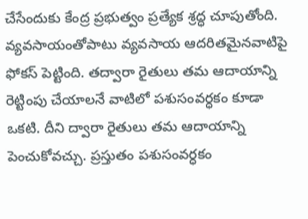చేసేందుకు కేంద్ర ప్రభుత్వం ప్రత్యేక శ్రద్ధ చూపుతోంది. వ్యవసాయంతోపాటు వ్యవసాయ ఆదరితమైనవాటిపై ఫోకస్ పెట్టింది. తద్వారా రైతులు తమ ఆదాయాన్ని రెట్టింపు చేయాలనే వాటిలో పశుసంవర్ధకం కూడా  ఒకటి. దీని ద్వారా రైతులు తమ ఆదాయాన్ని పెంచుకోవచ్చు. ప్రస్తుతం పశుసంవర్ధకం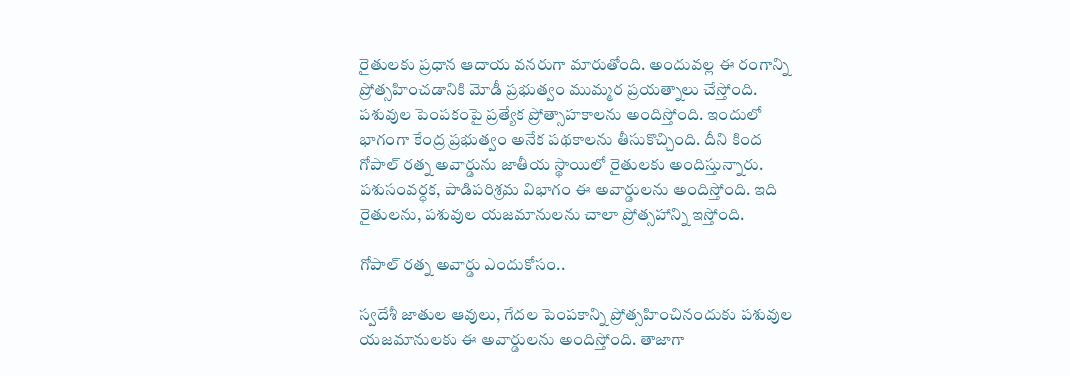రైతులకు ప్రధాన ఆదాయ వనరుగా మారుతోంది. అందువల్ల ఈ రంగాన్ని ప్రోత్సహించడానికి మోడీ ప్రభుత్వం ముమ్మర ప్రయత్నాలు చేస్తోంది. పశువుల పెంపకంపై ప్రత్యేక ప్రోత్సాహకాలను అందిస్తోంది. ఇందులో భాగంగా కేంద్ర ప్రభుత్వం అనేక పథకాలను తీసుకొచ్చింది. దీని కింద గోపాల్ రత్న అవార్డును జాతీయ స్థాయిలో రైతులకు అందిస్తున్నారు. పశుసంవర్ధక, పాడిపరిశ్రమ విభాగం ఈ అవార్డులను అందిస్తోంది. ఇది రైతులను, పశువుల యజమానులను చాలా ప్రోత్సహాన్ని ఇస్తోంది.

గోపాల్ రత్న అవార్డు ఎందుకోసం..

స్వదేశీ జాతుల ఆవులు, గేదల పెంపకాన్ని ప్రోత్సహించినందుకు పశువుల యజమానులకు ఈ అవార్డులను అందిస్తోంది. తాజాగా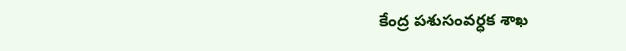కేంద్ర పశుసంవర్ధక శాఖ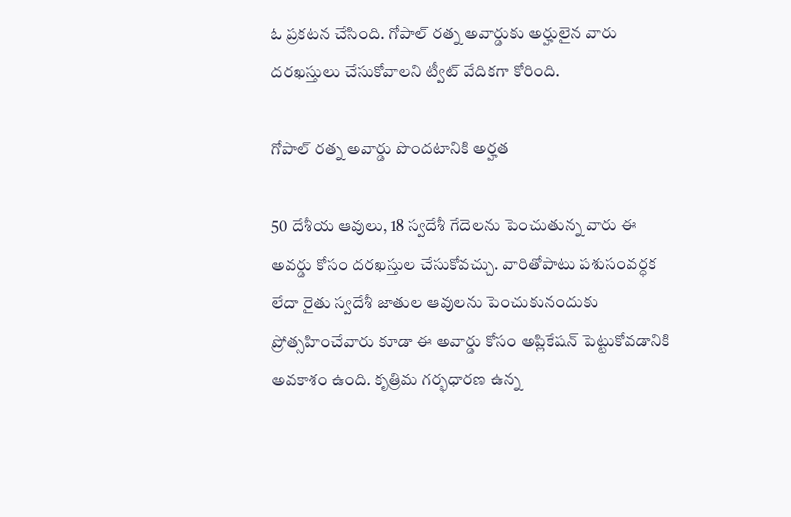ఓ ప్రకటన చేసింది. గోపాల్ రత్న అవార్డుకు అర్హులైన వారు దరఖస్తులు చేసుకోవాలని ట్వీట్ వేదికగా కోరింది.

గోపాల్ రత్న అవార్డు పొందటానికి అర్హత

50 దేశీయ ఆవులు, 18 స్వదేశీ గేదెలను పెంచుతున్న వారు ఈ అవర్డు కోసం దరఖస్తుల చేసుకోవచ్చు. వారితోపాటు పశుసంవర్ధక లేదా రైతు స్వదేశీ జాతుల ఆవులను పెంచుకునందుకు ప్రోత్సహించేవారు కూడా ఈ అవార్డు కోసం అప్లికేషన్ పెట్టుకోవడానికి అవకాశం ఉంది. కృత్రిమ గర్భధారణ ఉన్న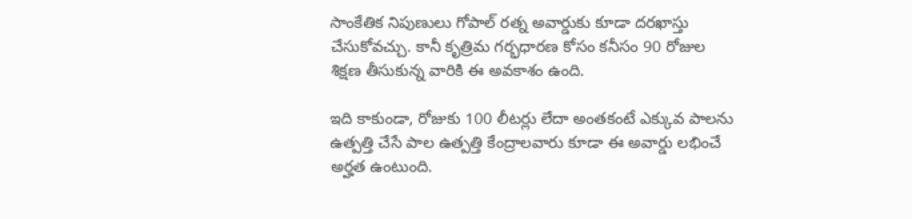సాంకేతిక నిపుణులు గోపాల్ రత్న అవార్డుకు కూడా దరఖాస్తు చేసుకోవచ్చు. కానీ కృత్రిమ గర్భధారణ కోసం కనీసం 90 రోజుల శిక్షణ తీసుకున్న వారికి ఈ అవకాశం ఉంది.

ఇది కాకుండా, రోజుకు 100 లీటర్లు లేదా అంతకంటే ఎక్కువ పాలను ఉత్పత్తి చేసే పాల ఉత్పత్తి కేంద్రాలవారు కూడా ఈ అవార్డు లభించే అర్హత ఉంటుంది.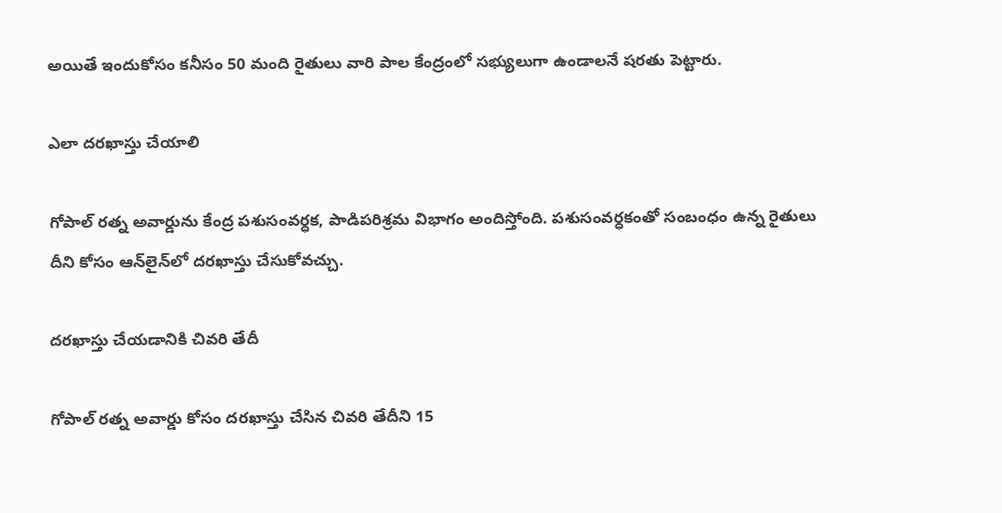అయితే ఇందుకోసం కనీసం 50 మంది రైతులు వారి పాల కేంద్రంలో సభ్యులుగా ఉండాలనే షరతు పెట్టారు.

ఎలా దరఖాస్తు చేయాలి

గోపాల్ రత్న అవార్డును కేంద్ర పశుసంవర్ధక, పాడిపరిశ్రమ విభాగం అందిస్తోంది. పశుసంవర్ధకంతో సంబంధం ఉన్న రైతులు దీని కోసం ఆన్‌లైన్‌లో దరఖాస్తు చేసుకోవచ్చు.

దరఖాస్తు చేయడానికి చివరి తేదీ

గోపాల్ రత్న అవార్డు కోసం దరఖాస్తు చేసిన చివరి తేదీని 15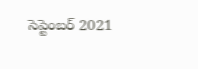సెప్టెంబర్ 2021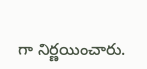గా నిర్ణయించారు.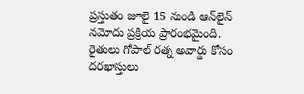ప్రస్తుతం జూలై 15 నుండి ఆన్‌లైన్ నమోదు ప్రక్రియ ప్రారంభమైంది. రైతులు గోపాల్ రత్న అవార్డు కోసం దరఖాస్తులు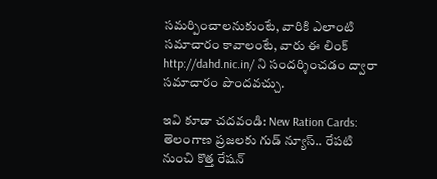సమర్పించాలనుకుంటే, వారికి ఎలాంటి సమాచారం కావాలంటే, వారు ఈ లింక్ http://dahd.nic.in/ ని సందర్శించడం ద్వారా సమాచారం పొందవచ్చు.

ఇవి కూడా చదవండి: New Ration Cards: తెలంగాణ ప్రజలకు గుడ్ న్యూస్.. రేపటి నుంచి కొత్త రేషన్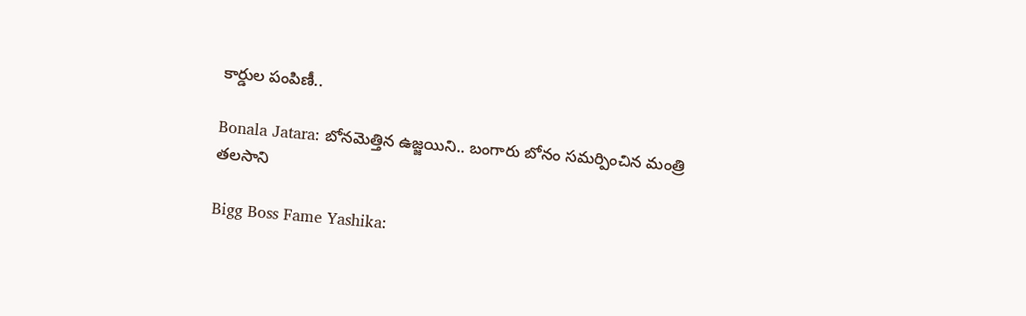కార్డుల పంపిణీ..

Bonala Jatara: బోనమెత్తిన ఉజ్జయిని.. బంగారు బోనం సమర్పించిన మంత్రి తలసాని

Bigg Boss Fame Yashika: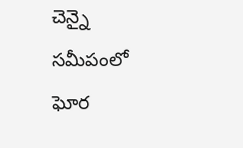చెన్నై సమీపంలో ఘోర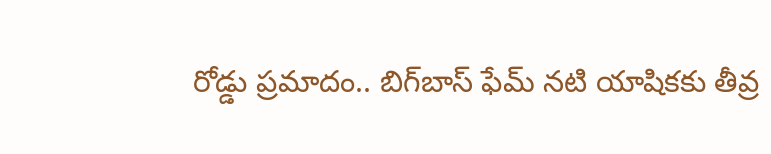రోడ్డు ప్రమాదం.. బిగ్‌బాస్ ఫేమ్ నటి యాషికకు తీవ్ర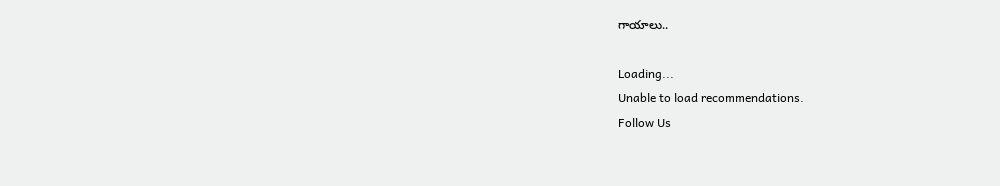గాయాలు..

Loading...
Unable to load recommendations.
Follow Us